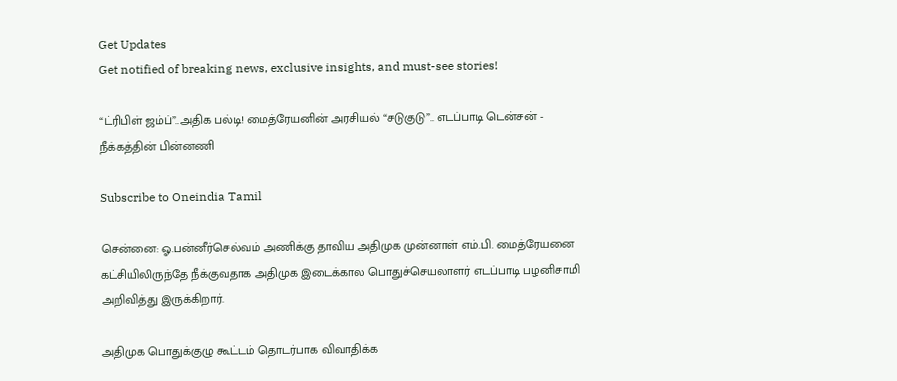Get Updates
Get notified of breaking news, exclusive insights, and must-see stories!

“ட்ரிபிள் ஜம்ப்”..அதிக பல்டி! மைத்ரேயனின் அரசியல் “சடுகுடு”.. எடப்பாடி டென்சன் - நீக்கத்தின் பின்னணி

Subscribe to Oneindia Tamil

சென்னை: ஓ.பன்னீர்செல்வம் அணிக்கு தாவிய அதிமுக முன்னாள் எம்.பி. மைத்ரேயனை கட்சியிலிருந்தே நீக்குவதாக அதிமுக இடைக்கால பொதுச்செயலாளர் எடப்பாடி பழனிசாமி அறிவித்து இருக்கிறார்.

அதிமுக பொதுக்குழு கூட்டம் தொடர்பாக விவாதிக்க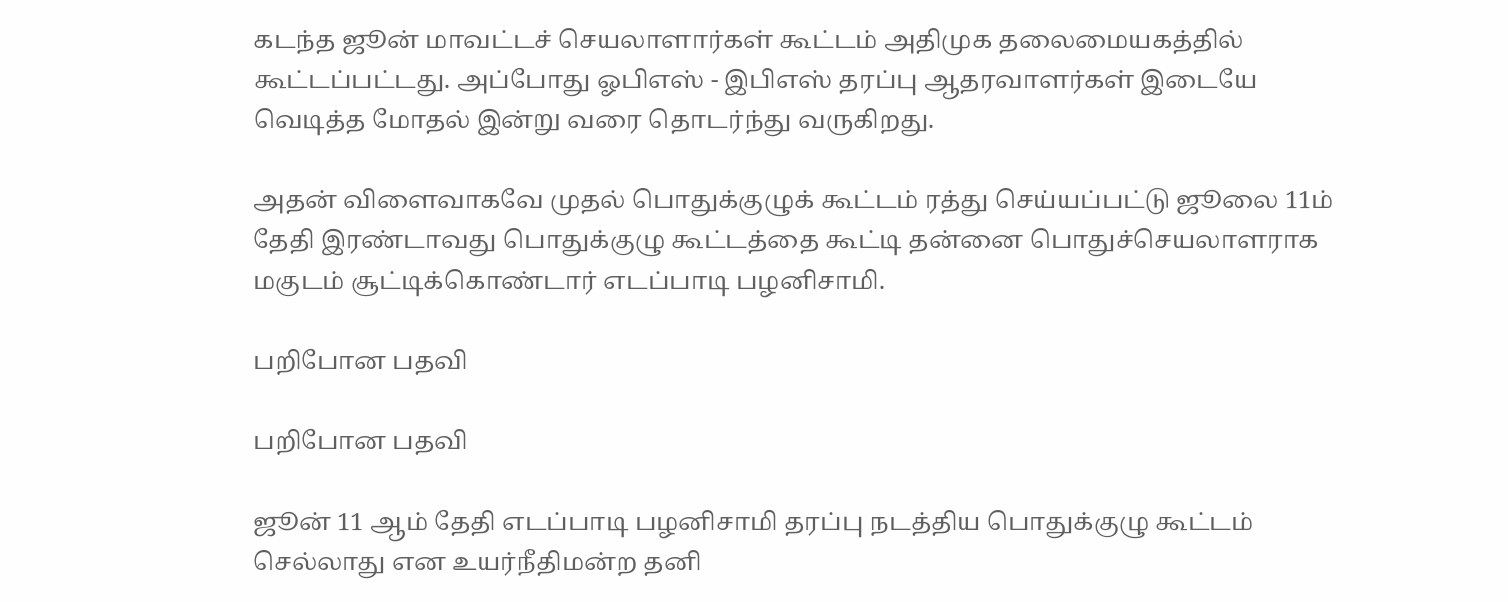கடந்த ஜூன் மாவட்டச் செயலாளார்கள் கூட்டம் அதிமுக தலைமையகத்தில் கூட்டப்பட்டது. அப்போது ஓபிஎஸ் - இபிஎஸ் தரப்பு ஆதரவாளர்கள் இடையே வெடித்த மோதல் இன்று வரை தொடர்ந்து வருகிறது.

அதன் விளைவாகவே முதல் பொதுக்குழுக் கூட்டம் ரத்து செய்யப்பட்டு ஜூலை 11ம் தேதி இரண்டாவது பொதுக்குழு கூட்டத்தை கூட்டி தன்னை பொதுச்செயலாளராக மகுடம் சூட்டிக்கொண்டார் எடப்பாடி பழனிசாமி.

பறிபோன பதவி

பறிபோன பதவி

ஜூன் 11 ஆம் தேதி எடப்பாடி பழனிசாமி தரப்பு நடத்திய பொதுக்குழு கூட்டம் செல்லாது என உயர்நீதிமன்ற தனி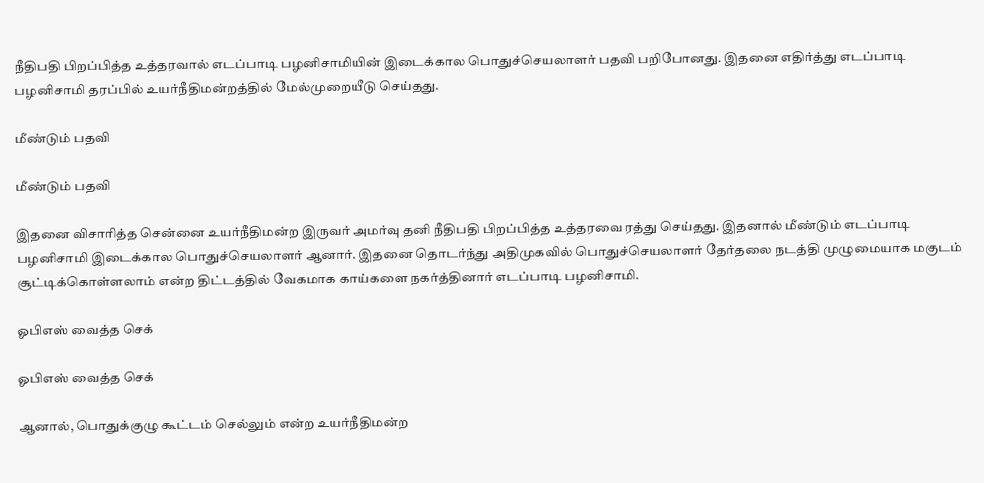நீதிபதி பிறப்பித்த உத்தரவால் எடப்பாடி பழனிசாமியின் இடைக்கால பொதுச்செயலாளர் பதவி பறிபோனது. இதனை எதிர்த்து எடப்பாடி பழனிசாமி தரப்பில் உயர்நீதிமன்றத்தில் மேல்முறையீடு செய்தது.

மீண்டும் பதவி

மீண்டும் பதவி

இதனை விசாரித்த சென்னை உயர்நீதிமன்ற இருவர் அமர்வு தனி நீதிபதி பிறப்பித்த உத்தரவை ரத்து செய்தது. இதனால் மீண்டும் எடப்பாடி பழனிசாமி இடைக்கால பொதுச்செயலாளர் ஆனார். இதனை தொடர்ந்து அதிமுகவில் பொதுச்செயலாளர் தேர்தலை நடத்தி முழுமையாக மகுடம் சூட்டிக்கொள்ளலாம் என்ற திட்டத்தில் வேகமாக காய்களை நகர்த்தினார் எடப்பாடி பழனிசாமி.

ஓபிஎஸ் வைத்த செக்

ஓபிஎஸ் வைத்த செக்

ஆனால், பொதுக்குழு கூட்டம் செல்லும் என்ற உயர்நீதிமன்ற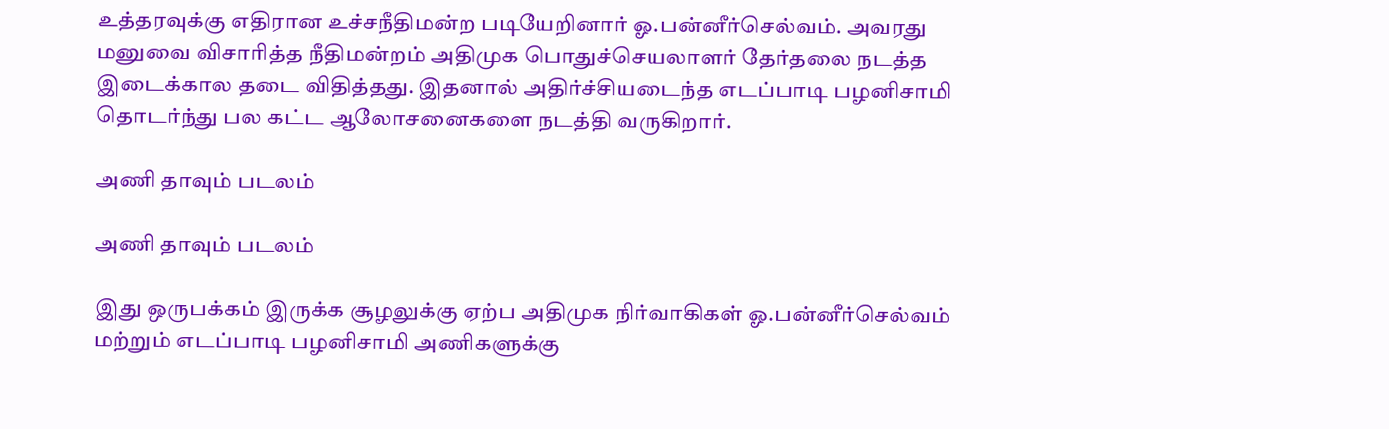உத்தரவுக்கு எதிரான உச்சநீதிமன்ற படியேறினார் ஓ.பன்னீர்செல்வம். அவரது மனுவை விசாரித்த நீதிமன்றம் அதிமுக பொதுச்செயலாளர் தேர்தலை நடத்த இடைக்கால தடை விதித்தது. இதனால் அதிர்ச்சியடைந்த எடப்பாடி பழனிசாமி தொடர்ந்து பல கட்ட ஆலோசனைகளை நடத்தி வருகிறார்.

அணி தாவும் படலம்

அணி தாவும் படலம்

இது ஒருபக்கம் இருக்க சூழலுக்கு ஏற்ப அதிமுக நிர்வாகிகள் ஓ.பன்னீர்செல்வம் மற்றும் எடப்பாடி பழனிசாமி அணிகளுக்கு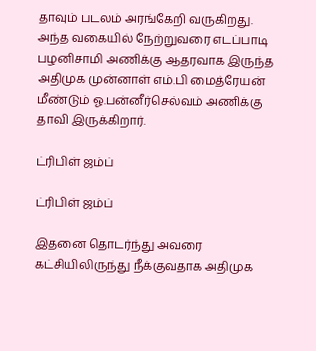தாவும் படலம் அரங்கேறி வருகிறது. அந்த வகையில் நேற்றுவரை எடப்பாடி பழனிசாமி அணிக்கு ஆதரவாக இருந்த அதிமுக முன்னாள் எம்.பி மைத்ரேயன் மீண்டும் ஓ.பன்னீர்செல்வம் அணிக்கு தாவி இருக்கிறார்.

ட்ரிபிள் ஜம்ப்

ட்ரிபிள் ஜம்ப்

இதனை தொடர்ந்து அவரை கட்சியிலிருந்து நீக்குவதாக அதிமுக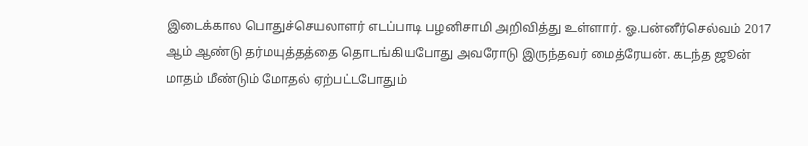இடைக்கால பொதுச்செயலாளர் எடப்பாடி பழனிசாமி அறிவித்து உள்ளார். ஓ.பன்னீர்செல்வம் 2017 ஆம் ஆண்டு தர்மயுத்தத்தை தொடங்கியபோது அவரோடு இருந்தவர் மைத்ரேயன். கடந்த ஜூன் மாதம் மீண்டும் மோதல் ஏற்பட்டபோதும்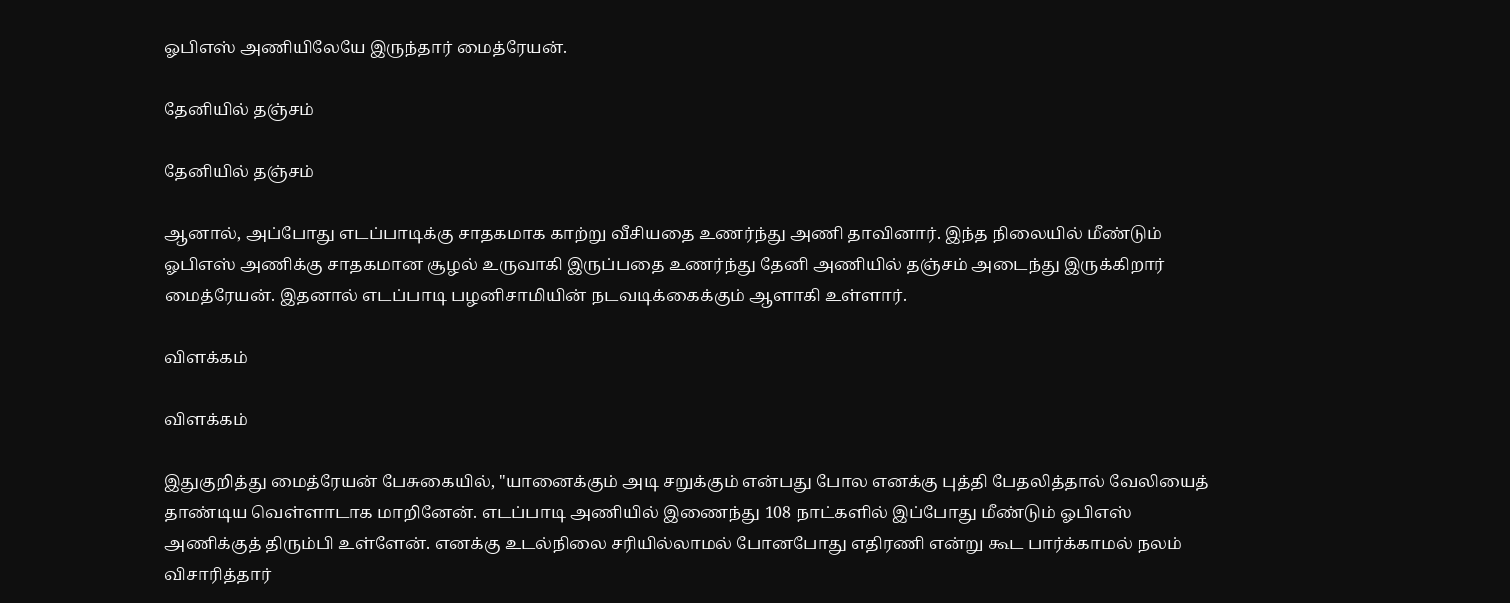ஓபிஎஸ் அணியிலேயே இருந்தார் மைத்ரேயன்.

தேனியில் தஞ்சம்

தேனியில் தஞ்சம்

ஆனால், அப்போது எடப்பாடிக்கு சாதகமாக காற்று வீசியதை உணர்ந்து அணி தாவினார். இந்த நிலையில் மீண்டும் ஓபிஎஸ் அணிக்கு சாதகமான சூழல் உருவாகி இருப்பதை உணர்ந்து தேனி அணியில் தஞ்சம் அடைந்து இருக்கிறார் மைத்ரேயன். இதனால் எடப்பாடி பழனிசாமியின் நடவடிக்கைக்கும் ஆளாகி உள்ளார்.

விளக்கம்

விளக்கம்

இதுகுறித்து மைத்ரேயன் பேசுகையில், "யானைக்கும் அடி சறுக்கும் என்பது போல எனக்கு புத்தி பேதலித்தால் வேலியைத் தாண்டிய வெள்ளாடாக மாறினேன். எடப்பாடி அணியில் இணைந்து 108 நாட்களில் இப்போது மீண்டும் ஓபிஎஸ் அணிக்குத் திரும்பி உள்ளேன். எனக்கு உடல்நிலை சரியில்லாமல் போனபோது எதிரணி என்று கூட பார்க்காமல் நலம் விசாரித்தார்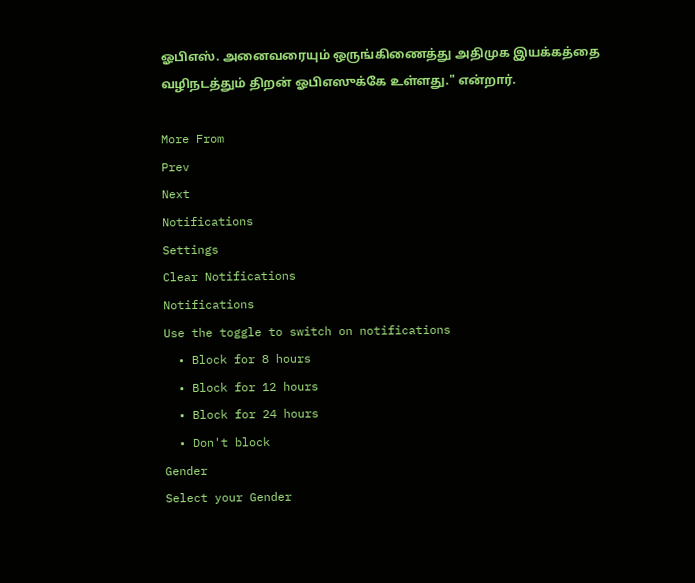ஓபிஎஸ். அனைவரையும் ஒருங்கிணைத்து அதிமுக இயக்கத்தை வழிநடத்தும் திறன் ஓபிஎஸுக்கே உள்ளது." என்றார்.

More From
Prev
Next
Notifications
Settings
Clear Notifications
Notifications
Use the toggle to switch on notifications
  • Block for 8 hours
  • Block for 12 hours
  • Block for 24 hours
  • Don't block
Gender
Select your Gender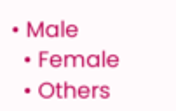• Male
  • Female
  • Others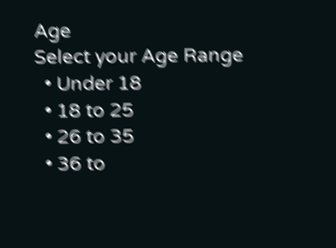Age
Select your Age Range
  • Under 18
  • 18 to 25
  • 26 to 35
  • 36 to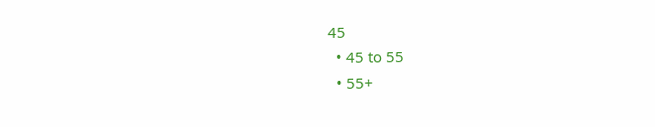45
  • 45 to 55
  • 55+